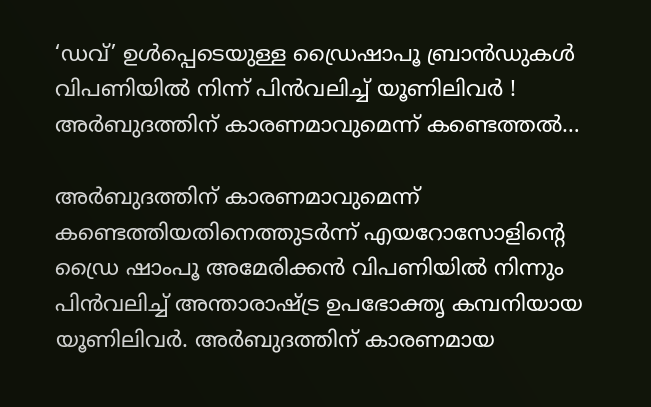‘ഡവ്’ ഉള്‍പ്പെടെയുള്ള ഡ്രൈഷാപൂ ബ്രാന്‍ഡുകള്‍ വിപണിയില്‍ നിന്ന് പിന്‍വലിച്ച് യൂണിലിവര്‍ ! അര്‍ബുദത്തിന് കാരണമാവുമെന്ന് കണ്ടെത്തല്‍…

അര്‍ബുദത്തിന് കാരണമാവുമെന്ന് കണ്ടെത്തിയതിനെത്തുടര്‍ന്ന് എയറോസോളിന്റെ ഡ്രൈ ഷാംപൂ അമേരിക്കന്‍ വിപണിയില്‍ നിന്നും പിന്‍വലിച്ച് അന്താരാഷ്ട്ര ഉപഭോക്തൃ കമ്പനിയായ യൂണിലിവര്‍. അര്‍ബുദത്തിന് കാരണമായ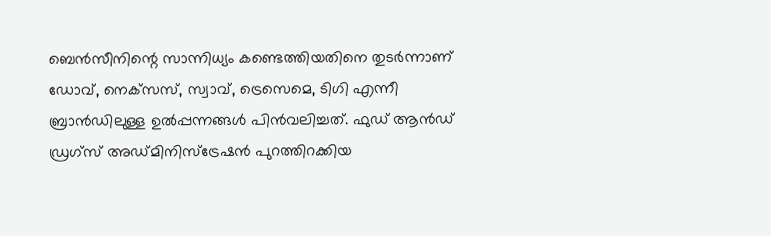ബെന്‍സീനിന്റെ സാന്നിധ്യം കണ്ടെത്തിയതിനെ തുടര്‍ന്നാണ് ഡോവ്, നെക്‌സസ്, സ്വാവ്, ട്രെസെമെ, ടിഗി എന്നീ ബ്രാന്‍ഡിലുള്ള ഉല്‍പ്പന്നങ്ങള്‍ പിന്‍വലിച്ചത്. ഫുഡ് ആന്‍ഡ് ഡ്രഗ്‌സ് അഡ്മിനിസ്‌ട്രേഷന്‍ പുറത്തിറക്കിയ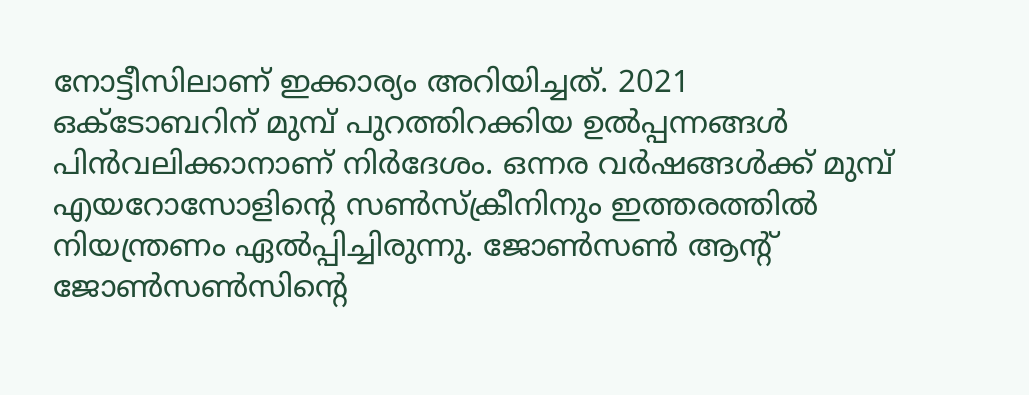നോട്ടീസിലാണ് ഇക്കാര്യം അറിയിച്ചത്. 2021 ഒക്ടോബറിന് മുമ്പ് പുറത്തിറക്കിയ ഉല്‍പ്പന്നങ്ങള്‍ പിന്‍വലിക്കാനാണ് നിര്‍ദേശം. ഒന്നര വര്‍ഷങ്ങള്‍ക്ക് മുമ്പ് എയറോസോളിന്റെ സണ്‍സ്‌ക്രീനിനും ഇത്തരത്തില്‍ നിയന്ത്രണം ഏല്‍പ്പിച്ചിരുന്നു. ജോണ്‍സണ്‍ ആന്റ് ജോണ്‍സണ്‍സിന്റെ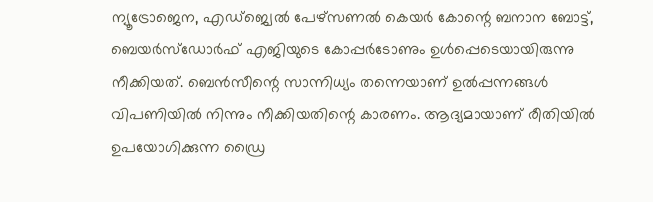ന്യൂട്രോജെന, എഡ്‌ജ്വെല്‍ പേഴ്‌സണല്‍ കെയര്‍ കോന്റെ ബനാന ബോട്ട്, ബെയര്‍സ്ഡോര്‍ഫ് എജിയുടെ കോപ്പര്‍ടോണും ഉള്‍പ്പെടെയായിരുന്നു നീക്കിയത്. ബെന്‍സീന്റെ സാന്നിധ്യം തന്നെയാണ് ഉല്‍പ്പന്നങ്ങള്‍ വിപണിയില്‍ നിന്നും നീക്കിയതിന്റെ കാരണം. ആദ്യമായാണ് രീതിയില്‍ ഉപയോഗിക്കുന്ന ഡ്രൈ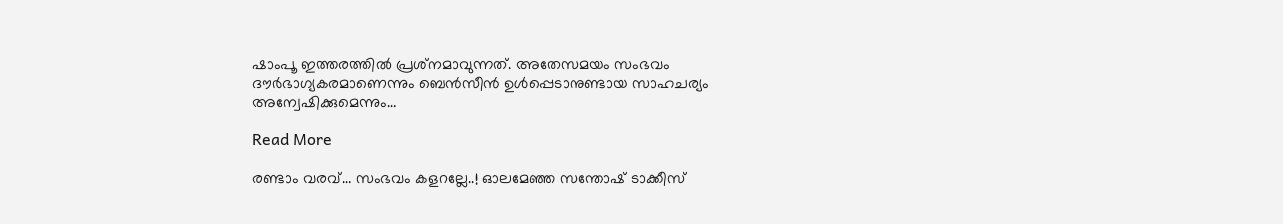ഷാംപൂ ഇത്തരത്തില്‍ പ്രശ്‌നമാവുന്നത്. അതേസമയം സംഭവം ദൗര്‍ഭാഗ്യകരമാണെന്നും ബെന്‍സീന്‍ ഉള്‍പ്പെടാനുണ്ടായ സാഹചര്യം അന്വേഷിക്കുമെന്നും…

Read More

രണ്ടാം വരവ്… സംഭവം കളറല്ലേ..! ഓലമേഞ്ഞ സന്തോഷ് ടാക്കീസ്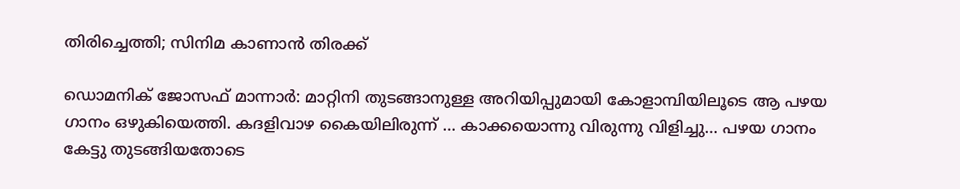തിരിച്ചെത്തി; സിനിമ കാണാൻ തിരക്ക്

ഡൊമനിക് ജോസഫ് മാന്നാർ: മാറ്റിനി തുടങ്ങാനുള്ള അറിയിപ്പുമായി കോളാമ്പിയിലൂടെ ആ പഴയ ഗാനം ഒഴുകിയെത്തി. കദളിവാഴ കൈയിലിരുന്ന് … കാക്കയൊന്നു വിരുന്നു വിളിച്ചു… പഴയ ഗാനം കേട്ടു തുടങ്ങിയതോടെ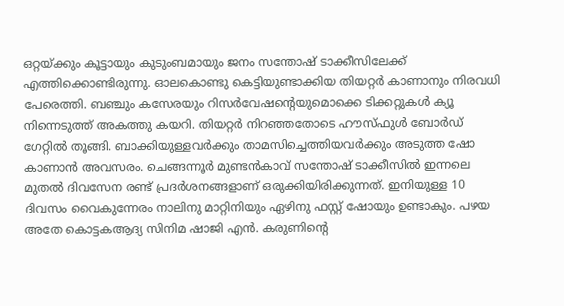ഒറ്റയ്ക്കും കൂട്ടായും കുടുംബമായും ജനം സന്തോഷ് ടാക്കീസിലേക്ക് എത്തിക്കൊണ്ടിരുന്നു. ഓലകൊണ്ടു കെട്ടിയുണ്ടാക്കിയ തിയറ്റർ കാണാനും നിരവധി പേരെത്തി. ബഞ്ചും കസേരയും റിസർവേഷന്‍റെയുമൊക്കെ ടിക്കറ്റുകൾ ക്യൂ നിന്നെടുത്ത് അകത്തു കയറി. തിയറ്റർ നിറഞ്ഞതോടെ ഹൗസ്ഫുൾ ബോർഡ് ഗേറ്റിൽ തൂങ്ങി. ബാക്കിയുള്ളവർക്കും താമസിച്ചെത്തിയവർക്കും അടുത്ത ഷോ കാണാൻ അവസരം. ചെങ്ങന്നൂർ മുണ്ടൻകാവ് സന്തോഷ് ടാക്കീസിൽ ഇന്നലെ മുതൽ ദിവസേന രണ്ട് പ്രദർശനങ്ങളാണ് ഒരുക്കിയിരിക്കുന്നത്. ഇനിയുള്ള 10 ദിവസം വൈകുന്നേരം നാലിനു മാറ്റിനിയും ഏഴിനു ഫസ്റ്റ് ഷോയും ഉണ്ടാകും. പഴയ അതേ കൊട്ടകആദ്യ സിനിമ ഷാജി എൻ. കരുണിന്‍റെ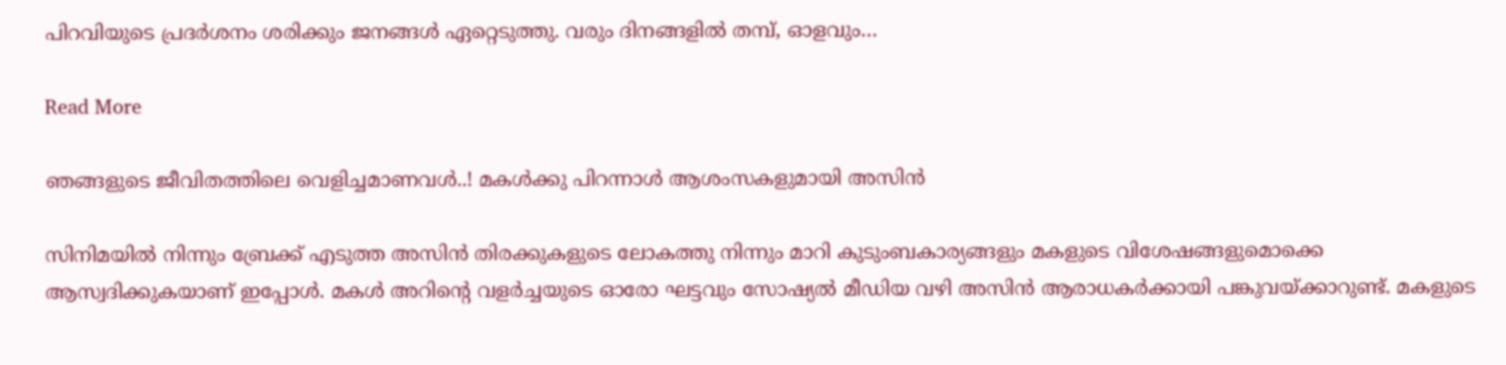പിറവിയുടെ പ്രദർശനം ശരിക്കും ജനങ്ങൾ ഏറ്റെടുത്തു. വരും ദിനങ്ങളിൽ തമ്പ്, ഓളവും…

Read More

ഞങ്ങളുടെ ജീവിതത്തിലെ വെളിച്ചമാണവള്‍..! മകള്‍ക്കു പിറന്നാള്‍ ആശംസകളുമായി അസിന്‍

സിനിമയിൽ നിന്നും ബ്രേക്ക് എടുത്ത അസിൻ തിരക്കുകളുടെ ലോകത്തു നിന്നും മാറി കുടുംബകാര്യങ്ങളും മകളുടെ വിശേഷങ്ങളുമൊക്കെ ആസ്വദിക്കുകയാണ് ഇപ്പോൾ. മകൾ അറിന്റെ വളർച്ചയുടെ ഓരോ ഘട്ടവും സോഷ്യൽ മീഡിയ വഴി അസിൻ ആരാധകർക്കായി പങ്കുവയ്ക്കാറുണ്ട്. മകളുടെ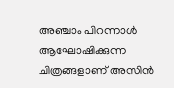അഞ്ചാം പിറന്നാള്‍ ആഘോഷിക്കുന്ന ചിത്രങ്ങളാണ് അസിന്‍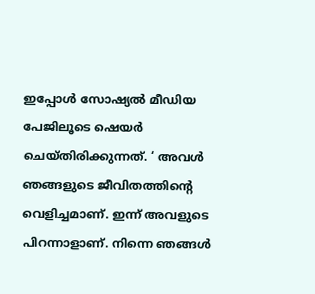ഇപ്പോള്‍ സോഷ്യല്‍ മീഡിയ പേജിലൂടെ ഷെയര്‍ ചെയ്തിരിക്കുന്നത്. ‘ അവള്‍ ഞങ്ങളുടെ ജീവിതത്തിന്റെ വെളിച്ചമാണ്. ഇന്ന് അവളുടെ പിറന്നാളാണ്. നിന്നെ ഞങ്ങള്‍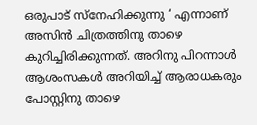ഒരുപാട് സ്‌നേഹിക്കുന്നു ‘ എന്നാണ് അസിന്‍ ചിത്രത്തിനു താഴെ കുറിച്ചിരിക്കുന്നത്. അറിനു പിറന്നാള്‍ ആശംസകള്‍ അറിയിച്ച് ആരാധകരും പോസ്റ്റിനു താഴെ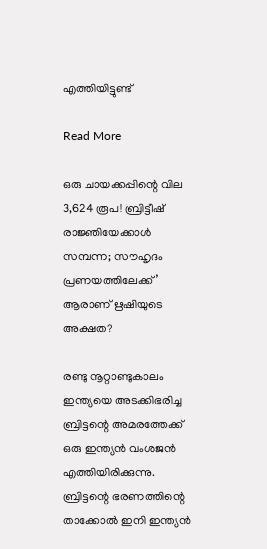എത്തിയിട്ടുണ്ട്

Read More

ഒരു ചായക്കപ്പിന്റെ വില 3,624 രൂപ! ബ്രിട്ടീഷ് രാജ്ഞിയേക്കാള്‍ സമ്പന്ന; സൗഹൃദം പ്രണയത്തിലേക്ക്’  ആരാണ് ഋഷിയുടെ അക്ഷത?

രണ്ടു നൂറ്റാണ്ടുകാലം ഇന്ത്യയെ അടക്കിഭരിച്ച ബ്രിട്ടന്റെ അമരത്തേക്ക് ഒരു ഇന്ത്യൻ വംശജൻ എത്തിയിരിക്കുന്നു. ബ്രിട്ടന്റെ ഭരണത്തിന്റെ താക്കോൽ ഇനി ഇന്ത്യൻ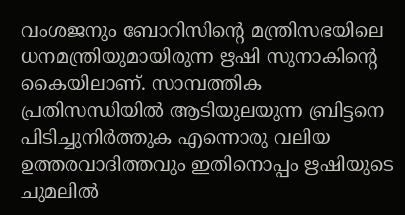വംശജനും ബോറിസിന്റെ മന്ത്രിസഭയിലെ ധനമന്ത്രിയുമായിരുന്ന ഋഷി സുനാകിന്റെ കൈയിലാണ്. സാമ്പത്തിക പ്രതിസന്ധിയിൽ ആടിയുലയുന്ന ബ്രിട്ടനെ പിടിച്ചുനിർത്തുക എന്നൊരു വലിയ ഉത്തരവാദിത്തവും ഇതിനൊപ്പം ഋഷിയുടെ ചുമലിൽ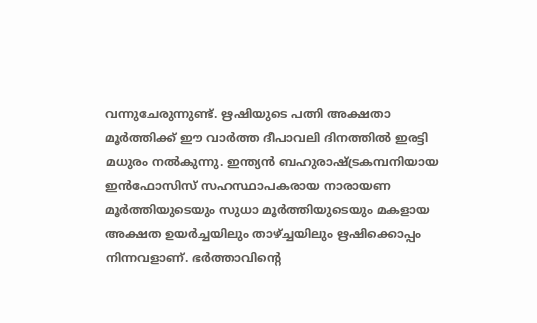വന്നുചേരുന്നുണ്ട്. ഋഷിയുടെ പത്നി അക്ഷതാ മൂർത്തിക്ക് ഈ വാർത്ത ദീപാവലി ദിനത്തിൽ ഇരട്ടി മധുരം നൽകുന്നു. ഇന്ത്യൻ ബഹുരാഷ്ട്രകമ്പനിയായ ഇൻഫോസിസ് സഹസ്ഥാപകരായ നാരായണ മൂർത്തിയുടെയും സുധാ മൂർത്തിയുടെയും മകളായ അക്ഷത ഉയർച്ചയിലും താഴ്ച്ചയിലും ഋഷിക്കൊപ്പം നിന്നവളാണ്. ഭർത്താവിന്റെ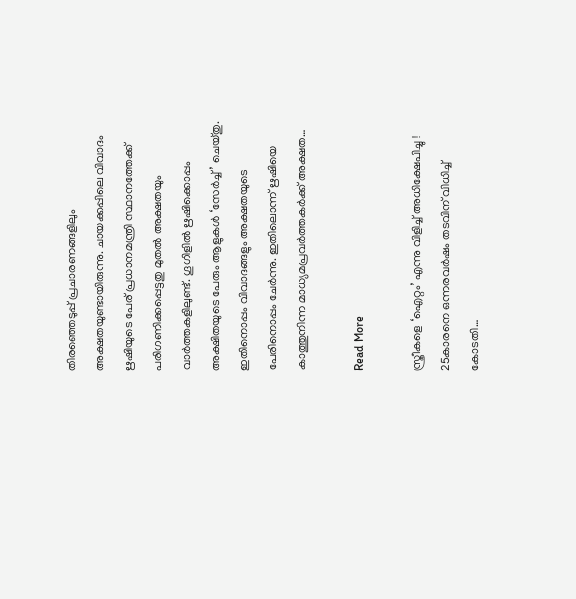തിരഞ്ഞെടുപ്പ് പ്രചാരണങ്ങളിലും അക്ഷതയുണ്ടായിരുന്നു. ചായക്കപ്പിലെ വിവാദം ഋഷിയുടെ പേര് പ്രധാനമന്ത്രി സ്ഥാനത്തേക്ക് പരിഗണിക്കപ്പെട്ടതു മുതൽ അക്ഷതയും വാർത്തകളിലുണ്ട്. ഗൂഗിളിൽ ഋഷിക്കൊപ്പം അക്ഷിതയുടെ പേരും ആളുകൾ ‘സേർച്ച്’ ചെയ്തു. ഇതിനൊപ്പം വിവാദങ്ങളും അക്ഷതയുടെ പേരിനൊപ്പം ചേർന്നു. ഇതിലൊന്ന് ഋഷിയെ കാത്തുനിന്ന മാധ്യമപ്രവർത്തകർക്ക് അക്ഷത…

Read More

സ്ത്രീകളെ ‘ഐറ്റം’ എന്നു വിളിച്ച് അധിക്ഷേപിച്ചു ! 25കാരനെ ഒന്നരവര്‍ഷം തടവിന് വിധിച്ച് കോടതി…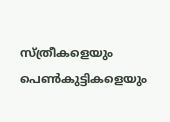സ്ത്രീകളെയും പെണ്‍കുട്ടികളെയും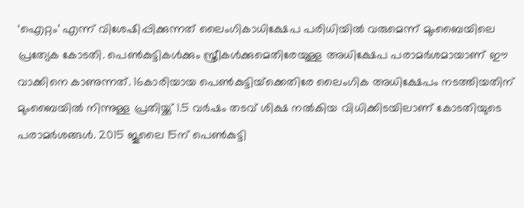‘ഐറ്റം’ എന്ന് വിശേഷിപ്പിക്കുന്നത് ലൈംഗികാധിക്ഷേപ പരിധിയില്‍ വരുമെന്ന് മുംബൈയിലെ പ്രത്യേക കോടതി. പെണ്‍കുട്ടികള്‍ക്കും സ്ത്രീകള്‍ക്കുമെതിരേയുള്ള അധിക്ഷേപ പരാമര്‍ശമായാണ് ഈ വാക്കിനെ കാണുന്നത്. 16കാരിയായ പെണ്‍കുട്ടിയ്‌ക്കെതിരേ ലൈംഗിക അധിക്ഷേപം നടത്തിയതിന് മുംബൈയില്‍ നിന്നുള്ള പ്രതിയ്ക്ക് 1.5 വര്‍ഷം തടവ് ശിക്ഷ നല്‍കിയ വിധിക്കിടയിലാണ് കോടതിയുടെ പരാമര്‍ശങ്ങള്‍. 2015 ജൂലൈ 15ന് പെണ്‍കുട്ടി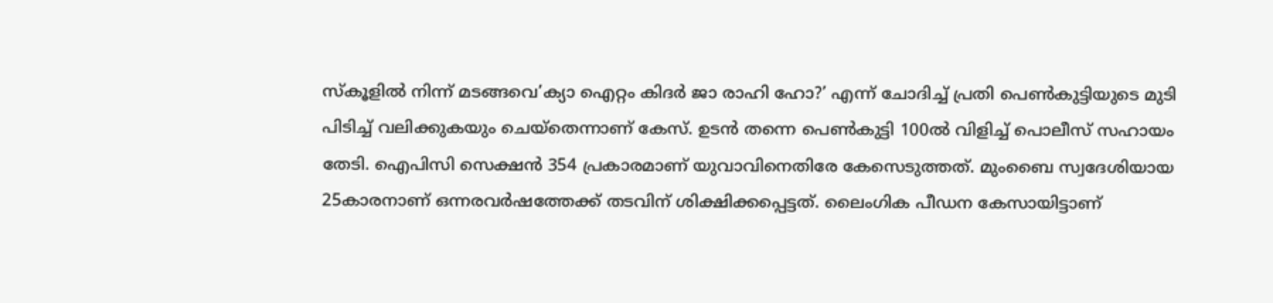സ്‌കൂളില്‍ നിന്ന് മടങ്ങവെ’ക്യാ ഐറ്റം കിദര്‍ ജാ രാഹി ഹോ?’ എന്ന് ചോദിച്ച് പ്രതി പെണ്‍കുട്ടിയുടെ മുടി പിടിച്ച് വലിക്കുകയും ചെയ്തെന്നാണ് കേസ്. ഉടന്‍ തന്നെ പെണ്‍കുട്ടി 100ല്‍ വിളിച്ച് പൊലീസ് സഹായം തേടി. ഐപിസി സെക്ഷന്‍ 354 പ്രകാരമാണ് യുവാവിനെതിരേ കേസെടുത്തത്. മുംബൈ സ്വദേശിയായ 25കാരനാണ് ഒന്നരവര്‍ഷത്തേക്ക് തടവിന് ശിക്ഷിക്കപ്പെട്ടത്. ലൈംഗിക പീഡന കേസായിട്ടാണ്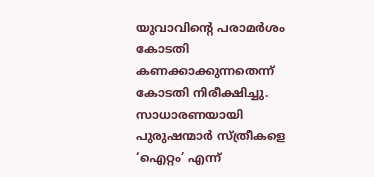യുവാവിന്റെ പരാമര്‍ശം കോടതി കണക്കാക്കുന്നതെന്ന് കോടതി നിരീക്ഷിച്ചു. സാധാരണയായി പുരുഷന്മാര്‍ സ്ത്രീകളെ ‘ഐറ്റം’ എന്ന്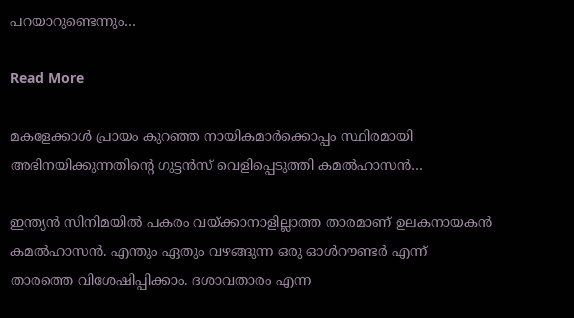പറയാറുണ്ടെന്നും…

Read More

മകളേക്കാള്‍ പ്രായം കുറഞ്ഞ നായികമാര്‍ക്കൊപ്പം സ്ഥിരമായി അഭിനയിക്കുന്നതിന്റെ ഗുട്ടന്‍സ് വെളിപ്പെടുത്തി കമല്‍ഹാസന്‍…

ഇന്ത്യന്‍ സിനിമയില്‍ പകരം വയ്ക്കാനാളില്ലാത്ത താരമാണ് ഉലകനായകന്‍ കമല്‍ഹാസന്‍. എന്തും ഏതും വഴങ്ങുന്ന ഒരു ഓള്‍റൗണ്ടര്‍ എന്ന് താരത്തെ വിശേഷിപ്പിക്കാം. ദശാവതാരം എന്ന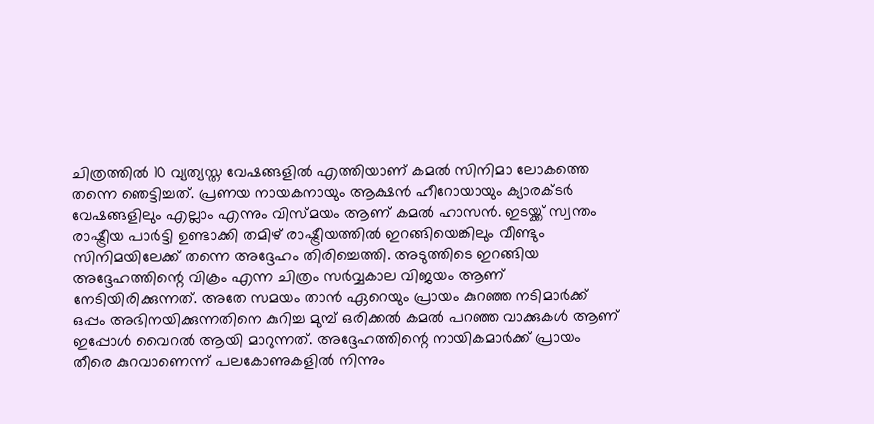ചിത്രത്തില്‍ 10 വ്യത്യസ്ത വേഷങ്ങളില്‍ എത്തിയാണ് കമല്‍ സിനിമാ ലോകത്തെ തന്നെ ഞെട്ടിച്ചത്. പ്രണയ നായകനായും ആക്ഷന്‍ ഹീറോയായും ക്യാരക്ടര്‍ വേഷങ്ങളിലും എല്ലാം എന്നും വിസ്മയം ആണ് കമല്‍ ഹാസന്‍. ഇടയ്ക്ക് സ്വന്തം രാഷ്ട്രീയ പാര്‍ട്ടി ഉണ്ടാക്കി തമിഴ് രാഷ്ട്രീയത്തില്‍ ഇറങ്ങിയെങ്കിലും വീണ്ടും സിനിമയിലേക്ക് തന്നെ അദ്ദേഹം തിരിച്ചെത്തി. അടുത്തിടെ ഇറങ്ങിയ അദ്ദേഹത്തിന്റെ വിക്രം എന്ന ചിത്രം സര്‍വ്വകാല വിജയം ആണ് നേടിയിരിക്കുന്നത്. അതേ സമയം താന്‍ ഏറെയും പ്രായം കുറഞ്ഞ നടിമാര്‍ക്ക് ഒപ്പം അഭിനയിക്കുന്നതിനെ കുറിച്ച മുമ്പ് ഒരിക്കല്‍ കമല്‍ പറഞ്ഞ വാക്കുകള്‍ ആണ് ഇപ്പോള്‍ വൈറല്‍ ആയി മാറുന്നത്. അദ്ദേഹത്തിന്റെ നായികമാര്‍ക്ക് പ്രായം തീരെ കുറവാണെന്ന് പലകോണുകളില്‍ നിന്നും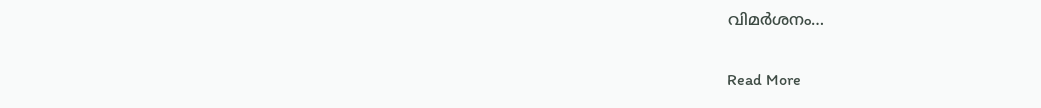വിമര്‍ശനം…

Read More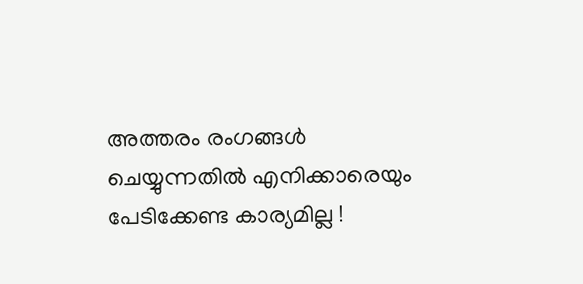അത്തരം രംഗങ്ങള്‍ ചെയ്യുന്നതില്‍ എനിക്കാരെയും പേടിക്കേണ്ട കാര്യമില്ല !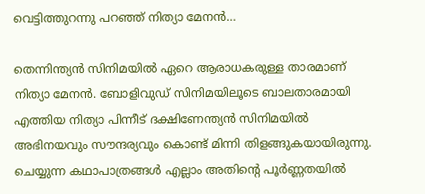വെട്ടിത്തുറന്നു പറഞ്ഞ് നിത്യാ മേനന്‍…

തെന്നിന്ത്യന്‍ സിനിമയില്‍ ഏറെ ആരാധകരുള്ള താരമാണ് നിത്യാ മേനന്‍. ബോളിവുഡ് സിനിമയിലൂടെ ബാലതാരമായി എത്തിയ നിത്യാ പിന്നീട് ദക്ഷിണേന്ത്യന്‍ സിനിമയില്‍ അഭിനയവും സൗന്ദര്യവും കൊണ്ട് മിന്നി തിളങ്ങുകയായിരുന്നു. ചെയ്യുന്ന കഥാപാത്രങ്ങള്‍ എല്ലാം അതിന്റെ പൂര്‍ണ്ണതയില്‍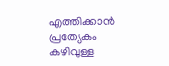എത്തിക്കാന്‍ പ്രത്യേകം കഴിവുള്ള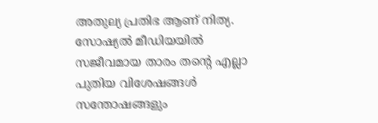അതുല്യ പ്രതിഭ ആണ് നിത്യ. സോഷ്യല്‍ മീഡിയയില്‍ സജീവമായ താരം തന്റെ എല്ലാ പുതിയ വിശേഷങ്ങള്‍ സന്തോഷങ്ങളും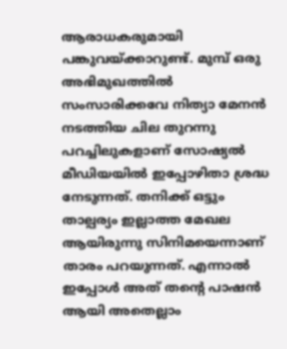ആരാധകരുമായി പങ്കുവയ്ക്കാറുണ്ട്. മുമ്പ് ഒരു അഭിമുഖത്തില്‍ സംസാരിക്കവേ നിത്യാ മേനന്‍ നടത്തിയ ചില തുറന്നു പറച്ചിലുകളാണ് സോഷ്യല്‍ മീഡിയയില്‍ ഇപ്പോഴിതാ ശ്രദ്ധ നേടുന്നത്. തനിക്ക് ഒട്ടും താല്പര്യം ഇല്ലാത്ത മേഖല ആയിരുന്നു സിനിമയെന്നാണ് താരം പറയുന്നത്. എന്നാല്‍ ഇപ്പോള്‍ അത് തന്റെ പാഷന്‍ ആയി അതെല്ലാം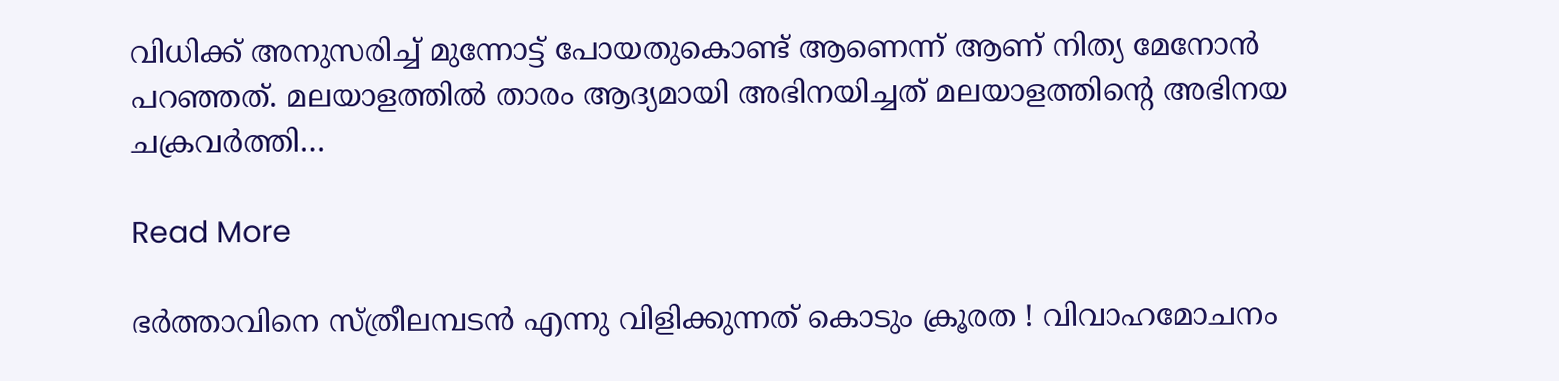വിധിക്ക് അനുസരിച്ച് മുന്നോട്ട് പോയതുകൊണ്ട് ആണെന്ന് ആണ് നിത്യ മേനോന്‍ പറഞ്ഞത്. മലയാളത്തില്‍ താരം ആദ്യമായി അഭിനയിച്ചത് മലയാളത്തിന്റെ അഭിനയ ചക്രവര്‍ത്തി…

Read More

ഭര്‍ത്താവിനെ സ്ത്രീലമ്പടന്‍ എന്നു വിളിക്കുന്നത് കൊടും ക്രൂരത ! വിവാഹമോചനം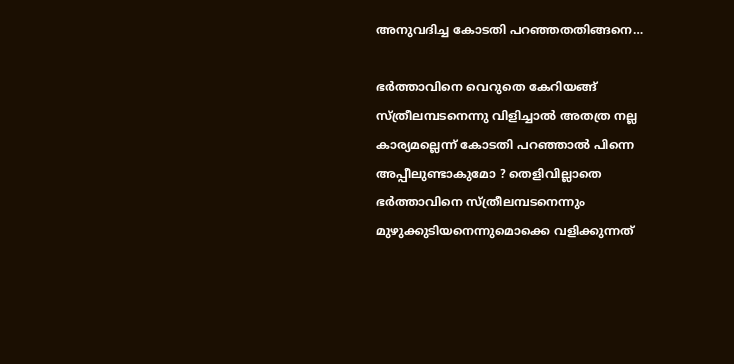അനുവദിച്ച കോടതി പറഞ്ഞതതിങ്ങനെ…

ഭര്‍ത്താവിനെ വെറുതെ കേറിയങ്ങ് സ്ത്രീലമ്പടനെന്നു വിളിച്ചാല്‍ അതത്ര നല്ല കാര്യമല്ലെന്ന് കോടതി പറഞ്ഞാല്‍ പിന്നെ അപ്പീലുണ്ടാകുമോ ? തെളിവില്ലാതെ ഭര്‍ത്താവിനെ സ്ത്രീലമ്പടനെന്നും മുഴുക്കുടിയനെന്നുമൊക്കെ വളിക്കുന്നത്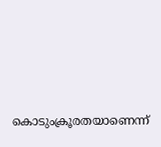കൊടുംക്രൂരതയാണെന്ന്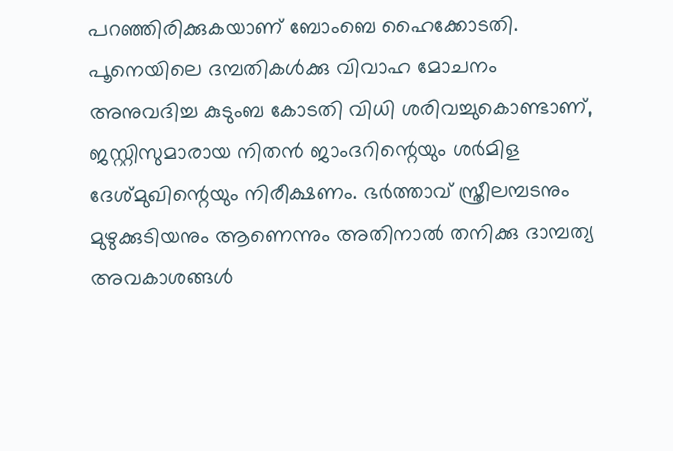പറഞ്ഞിരിക്കുകയാണ് ബോംബെ ഹൈക്കോടതി. പൂനെയിലെ ദമ്പതികള്‍ക്കു വിവാഹ മോചനം അനുവദിച്ച കുടുംബ കോടതി വിധി ശരിവച്ചുകൊണ്ടാണ്, ജസ്റ്റിസുമാരായ നിതന്‍ ജാംദറിന്റെയും ശര്‍മിള ദേശ്മുഖിന്റെയും നിരീക്ഷണം. ഭര്‍ത്താവ് സ്ത്രീലമ്പടനും മുഴുക്കുടിയനും ആണെന്നും അതിനാല്‍ തനിക്കു ദാമ്പത്യ അവകാശങ്ങള്‍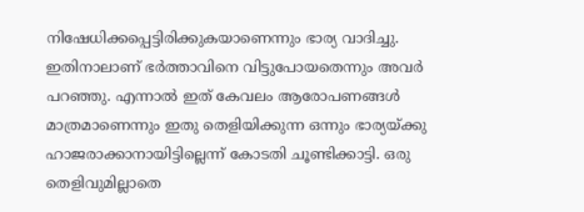നിഷേധിക്കപ്പെട്ടിരിക്കുകയാണെന്നും ഭാര്യ വാദിച്ചു. ഇതിനാലാണ് ഭര്‍ത്താവിനെ വിട്ടുപോയതെന്നും അവര്‍ പറഞ്ഞു. എന്നാല്‍ ഇത് കേവലം ആരോപണങ്ങള്‍ മാത്രമാണെന്നും ഇതു തെളിയിക്കുന്ന ഒന്നും ഭാര്യയ്ക്കു ഹാജരാക്കാനായിട്ടില്ലെന്ന് കോടതി ചൂണ്ടിക്കാട്ടി. ഒരു തെളിവുമില്ലാതെ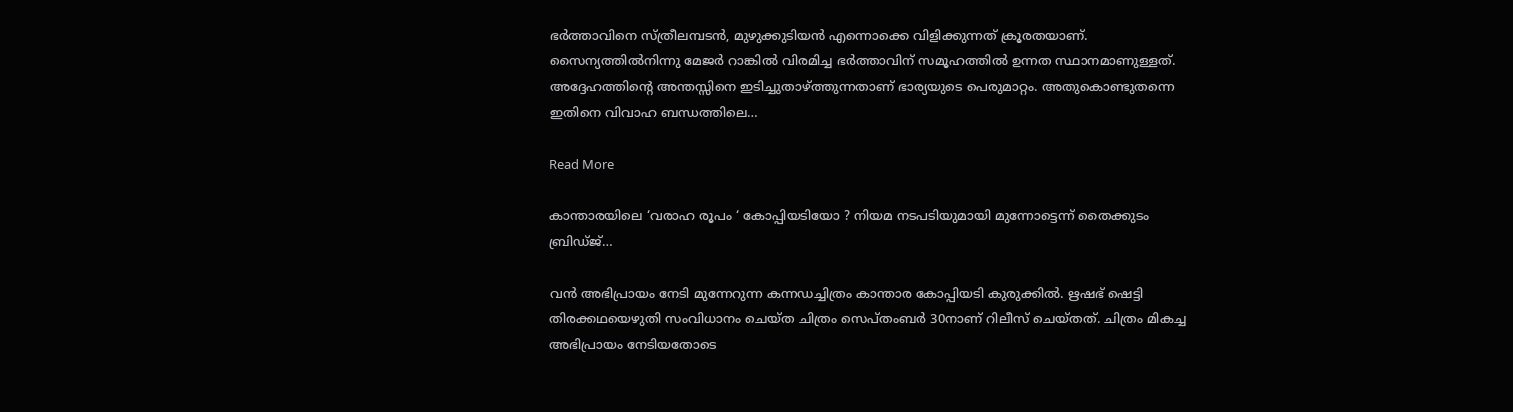ഭര്‍ത്താവിനെ സ്ത്രീലമ്പടന്‍, മുഴുക്കുടിയന്‍ എന്നൊക്കെ വിളിക്കുന്നത് ക്രൂരതയാണ്. സൈന്യത്തില്‍നിന്നു മേജര്‍ റാങ്കില്‍ വിരമിച്ച ഭര്‍ത്താവിന് സമൂഹത്തില്‍ ഉന്നത സ്ഥാനമാണുള്ളത്. അദ്ദേഹത്തിന്റെ അന്തസ്സിനെ ഇടിച്ചുതാഴ്ത്തുന്നതാണ് ഭാര്യയുടെ പെരുമാറ്റം. അതുകൊണ്ടുതന്നെ ഇതിനെ വിവാഹ ബന്ധത്തിലെ…

Read More

കാന്താരയിലെ ‘വരാഹ രൂപം ‘ കോപ്പിയടിയോ ? നിയമ നടപടിയുമായി മുന്നോട്ടെന്ന് തൈക്കുടം ബ്രിഡ്ജ്…

വന്‍ അഭിപ്രായം നേടി മുന്നേറുന്ന കന്നഡച്ചിത്രം കാന്താര കോപ്പിയടി കുരുക്കില്‍. ഋഷഭ് ഷെട്ടി തിരക്കഥയെഴുതി സംവിധാനം ചെയ്ത ചിത്രം സെപ്തംബര്‍ 30നാണ് റിലീസ് ചെയ്തത്. ചിത്രം മികച്ച അഭിപ്രായം നേടിയതോടെ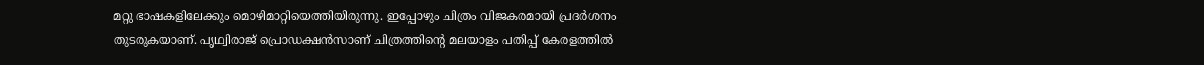മറ്റു ഭാഷകളിലേക്കും മൊഴിമാറ്റിയെത്തിയിരുന്നു. ഇപ്പോഴും ചിത്രം വിജകരമായി പ്രദര്‍ശനം തുടരുകയാണ്. പൃഥ്വിരാജ് പ്രൊഡക്ഷന്‍സാണ് ചിത്രത്തിന്റെ മലയാളം പതിപ്പ് കേരളത്തില്‍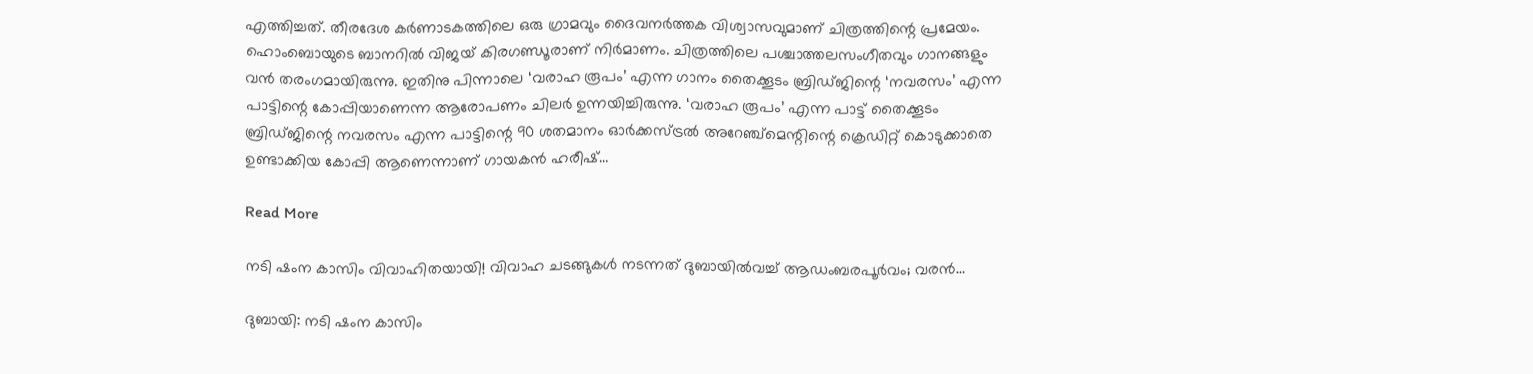എത്തിച്ചത്. തീരദേശ കര്‍ണാടകത്തിലെ ഒരു ഗ്രാമവും ദൈവനര്‍ത്തക വിശ്വാസവുമാണ് ചിത്രത്തിന്റെ പ്രമേയം. ഹൊംബൊയുടെ ബാനറില്‍ വിജയ് കിരഗണ്ഡൂരാണ് നിര്‍മാണം. ചിത്രത്തിലെ പശ്ചാത്തലസംഗീതവും ഗാനങ്ങളും വന്‍ തരംഗമായിരുന്നു. ഇതിനു പിന്നാലെ ‘വരാഹ രൂപം’ എന്ന ഗാനം തൈക്കൂടം ബ്രിഡ്ജിന്റെ ‘നവരസം’ എന്ന പാട്ടിന്റെ കോപ്പിയാണെന്ന ആരോപണം ചിലര്‍ ഉന്നയിച്ചിരുന്നു. ‘വരാഹ രൂപം’ എന്ന പാട്ട് തൈക്കൂടം ബ്രിഡ്ജിന്റെ നവരസം എന്ന പാട്ടിന്റെ 90 ശതമാനം ഓര്‍ക്കസ്ട്രല്‍ അറേഞ്ച്‌മെന്റിന്റെ ക്രെഡിറ്റ് കൊടുക്കാതെ ഉണ്ടാക്കിയ കോപ്പി ആണെന്നാണ് ഗായകന്‍ ഹരീഷ്…

Read More

നടി ഷംന കാസിം വിവാഹിതയായി! വിവാഹ ചടങ്ങുകള്‍ നടന്നത് ദുബായില്‍വച്ച് ആഡംബരപൂര്‍വം; വരന്‍…

ദുബായി: നടി ഷംന കാസിം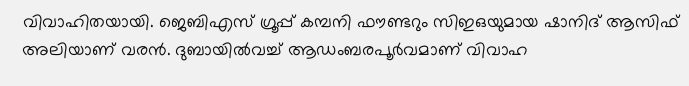വിവാഹിതയായി. ജെബിഎസ് ഗ്രൂപ്പ് കമ്പനി ഫൗണ്ടറും സിഇഒയുമായ ഷാനിദ് ആസിഫ് അലിയാണ് വരന്‍. ദുബായില്‍വച്ച് ആഡംബരപൂര്‍വമാണ് വിവാഹ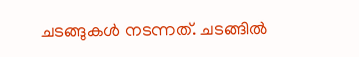ചടങ്ങുകള്‍ നടന്നത്. ചടങ്ങിൽ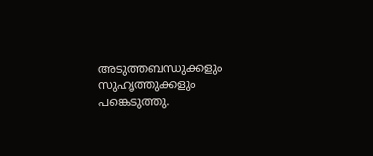അടുത്തബന്ധുക്കളും സുഹൃത്തുക്കളും പങ്കെടുത്തു.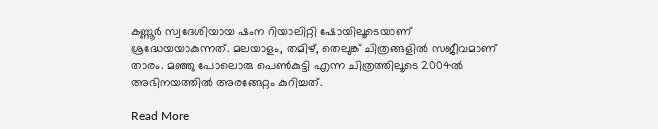കണ്ണൂർ സ്വദേശിയായ ഷംന റിയാലിറ്റി ഷോയിലൂടെയാണ് ശ്രദ്ധേയയാകുന്നത്. മലയാളം, തമിഴ്, തെലുങ്ക് ചിത്രങ്ങളില്‍ സജീവമാണ് താരം. മഞ്ഞു പോലൊരു പെൺകുട്ടി എന്ന ചിത്രത്തിലൂടെ 2004ൽ അഭിനയത്തിൽ അരങ്ങേറ്റം കുറിച്ചത്.

Read More